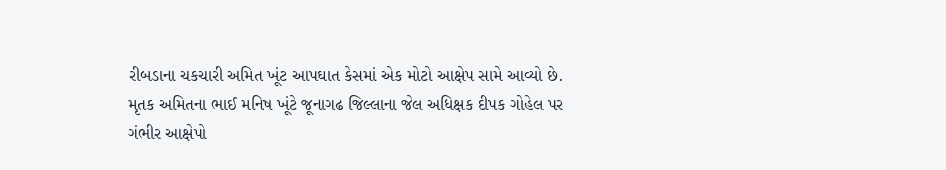રીબડાના ચકચારી અમિત ખૂંટ આપઘાત કેસમાં એક મોટો આક્ષેપ સામે આવ્યો છે. મૃતક અમિતના ભાઈ મનિષ ખૂંટે જૂનાગઢ જિલ્લાના જેલ અધિક્ષક દીપક ગોહેલ પર ગંભીર આક્ષેપો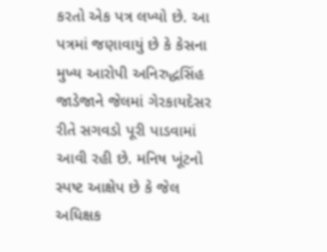કરતો એક પત્ર લખ્યો છે. આ પત્રમાં જણાવાયું છે કે કેસના મુખ્ય આરોપી અનિરુદ્ધસિંહ જાડેજાને જેલમાં ગેરકાયદેસર રીતે સગવડો પૂરી પાડવામાં આવી રહી છે. મનિષ ખૂંટનો સ્પષ્ટ આક્ષેપ છે કે જેલ અધિક્ષક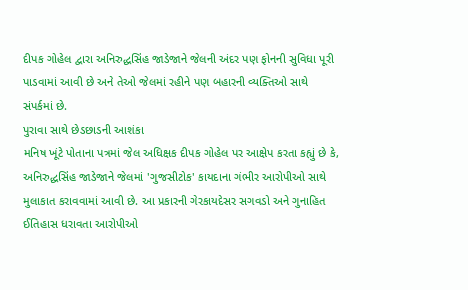દીપક ગોહેલ દ્વારા અનિરુદ્ધસિંહ જાડેજાને જેલની અંદર પણ ફોનની સુવિધા પૂરી પાડવામાં આવી છે અને તેઓ જેલમાં રહીને પણ બહારની વ્યક્તિઓ સાથે સંપર્કમાં છે.
પુરાવા સાથે છેડછાડની આશંકા
મનિષ ખૂંટે પોતાના પત્રમાં જેલ અધિક્ષક દીપક ગોહેલ પર આક્ષેપ કરતા કહ્યું છે કે, અનિરુદ્ધસિંહ જાડેજાને જેલમાં 'ગુજસીટોક' કાયદાના ગંભીર આરોપીઓ સાથે મુલાકાત કરાવવામાં આવી છે. આ પ્રકારની ગેરકાયદેસર સગવડો અને ગુનાહિત ઈતિહાસ ધરાવતા આરોપીઓ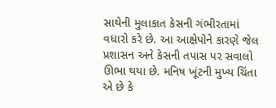સાથેની મુલાકાત કેસની ગંભીરતામાં વધારો કરે છે. આ આક્ષેપોને કારણે જેલ પ્રશાસન અને કેસની તપાસ પર સવાલો ઊભા થયા છે. મનિષ ખૂંટની મુખ્ય ચિંતા એ છે કે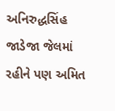અનિરુદ્ધસિંહ જાડેજા જેલમાં રહીને પણ અમિત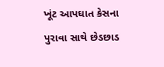ખૂંટ આપઘાત કેસના પુરાવા સાથે છેડછાડ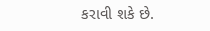કરાવી શકે છે.